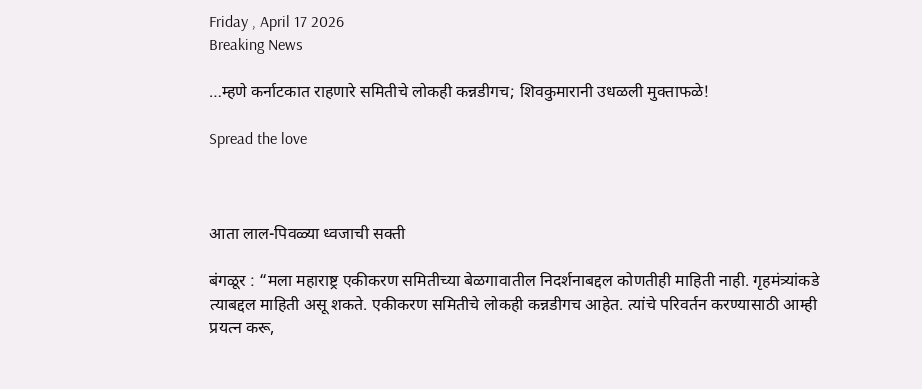Friday , April 17 2026
Breaking News

…म्हणे कर्नाटकात राहणारे समितीचे लोकही कन्नडीगच; शिवकुमारानी उधळली मुक्ताफळे!

Spread the love



आता लाल-पिवळ्या ध्वजाची सक्ती

बंगळूर : “मला महाराष्ट्र एकीकरण समितीच्या बेळगावातील निदर्शनाबद्दल कोणतीही माहिती नाही. गृहमंत्र्यांकडे त्याबद्दल माहिती असू शकते. एकीकरण समितीचे लोकही कन्नडीगच आहेत. त्यांचे परिवर्तन करण्यासाठी आम्ही प्रयत्न करू,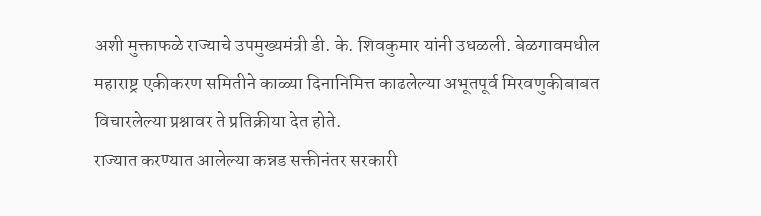अशी मुक्ताफळे राज्याचे उपमुख्यमंत्री डी. के. शिवकुमार यांनी उधळली. बेळगावमधील महाराष्ट्र एकीकरण समितीने काळ्या दिनानिमित्त काढलेल्या अभूतपूर्व मिरवणुकीबाबत विचारलेल्या प्रश्नावर ते प्रतिक्रीया देत होते.
राज्यात करण्यात आलेल्या कन्नड सक्तीनंतर सरकारी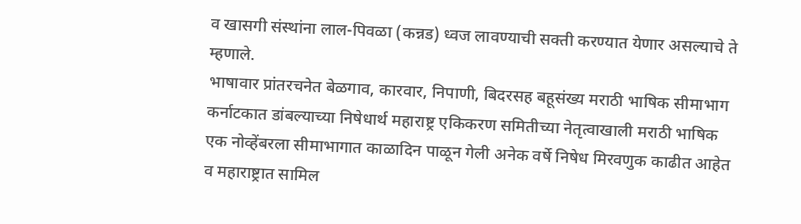व खासगी संस्थांना लाल-पिवळा (कन्नड) ध्वज लावण्याची सक्ती करण्यात येणार असल्याचे ते म्हणाले.
भाषावार प्रांतरचनेत बेळगाव, कारवार, निपाणी, बिदरसह बहूसंख्य मराठी भाषिक सीमाभाग कर्नाटकात डांबल्याच्या निषेधार्थ महाराष्ट्र एकिकरण समितीच्या नेतृत्वाखाली मराठी भाषिक एक नोव्हेंबरला सीमाभागात काळादिन पाळून गेली अनेक वर्षे निषेध मिरवणुक काढीत आहेत व महाराष्ट्रात सामिल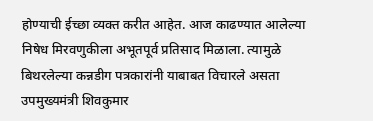होण्याची ईच्छा व्यक्त करीत आहेत. आज काढण्यात आलेल्या निषेध मिरवणुकीला अभूतपूर्व प्रतिसाद मिळाला. त्यामुळे बिथरलेल्या कन्नडीग पत्रकारांनी याबाबत विचारले असता उपमुख्यमंत्री शिवकुमार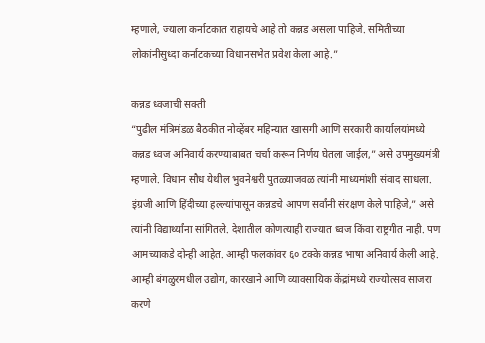म्हणाले, ज्याला कर्नाटकात राहायचे आहे तो कन्नड असला पाहिजे. समितीच्या लोकांनीसुध्दा कर्नाटकच्या विधानसभेत प्रवेश केला आहे.”

कन्नड ध्वजाची सक्ती
“पुढील मंत्रिमंडळ बैठकीत नोव्हेंबर महिन्यात खासगी आणि सरकारी कार्यालयांमध्ये कन्नड ध्वज अनिवार्य करण्याबाबत चर्चा करून निर्णय घेतला जाईल,” असे उपमुख्यमंत्री म्हणाले. विधान सौध येथील भुवनेश्वरी पुतळ्याजवळ त्यांनी माध्यमांशी संवाद साधला.
इंग्रजी आणि हिंदीच्या हल्ल्यांपासून कन्नडचे आपण सर्वांनी संरक्षण केले पाहिजे,” असे त्यांनी विद्यार्थ्यांना सांगितले. देशातील कोणत्याही राज्यात ध्वज किंवा राष्ट्रगीत नाही. पण आमच्याकडे दोन्ही आहेत. आम्ही फलकांवर ६० टक्के कन्नड भाषा अनिवार्य केली आहे. आम्ही बंगळुरमधील उद्योग, कारखाने आणि व्यावसायिक केंद्रांमध्ये राज्योत्सव साजरा करणे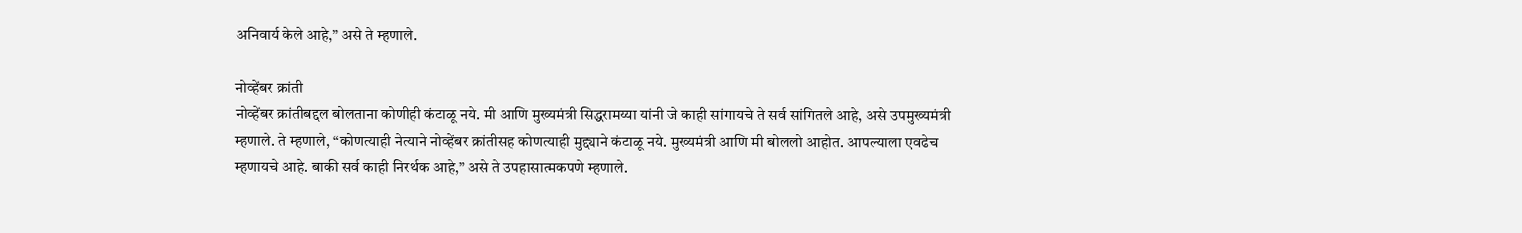अनिवार्य केले आहे,” असे ते म्हणाले.

नोव्हेंबर क्रांती
नोव्हेंबर क्रांतीबद्दल बोलताना कोणीही कंटाळू नये. मी आणि मुख्यमंत्री सिद्धरामय्या यांनी जे काही सांगायचे ते सर्व सांगितले आहे, असे उपमुख्यमंत्री म्हणाले. ते म्हणाले, “कोणत्याही नेत्याने नोव्हेंबर क्रांतीसह कोणत्याही मुद्द्याने कंटाळू नये. मुख्यमंत्री आणि मी बोललो आहोत. आपल्याला एवढेच म्हणायचे आहे. बाकी सर्व काही निरर्थक आहे,” असे ते उपहासात्मकपणे म्हणाले.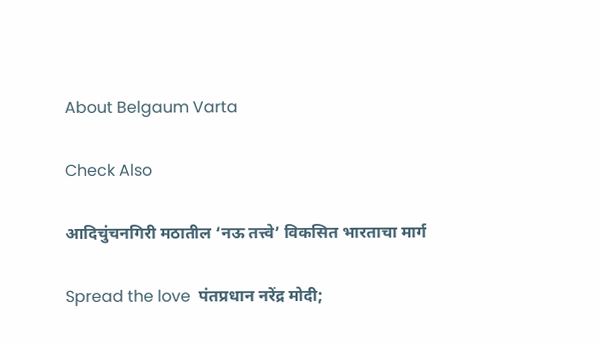About Belgaum Varta

Check Also

आदिचुंचनगिरी मठातील ‘नऊ तत्त्वे’ विकसित भारताचा मार्ग

Spread the love  पंतप्रधान नरेंद्र मोदी;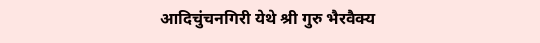आदिचुंचनगिरी येथे श्री गुरु भैरवैक्य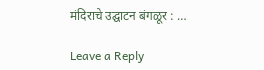मंदिराचे उद्घाटन बंगळूर : …

Leave a Reply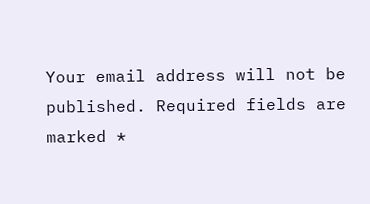Your email address will not be published. Required fields are marked *